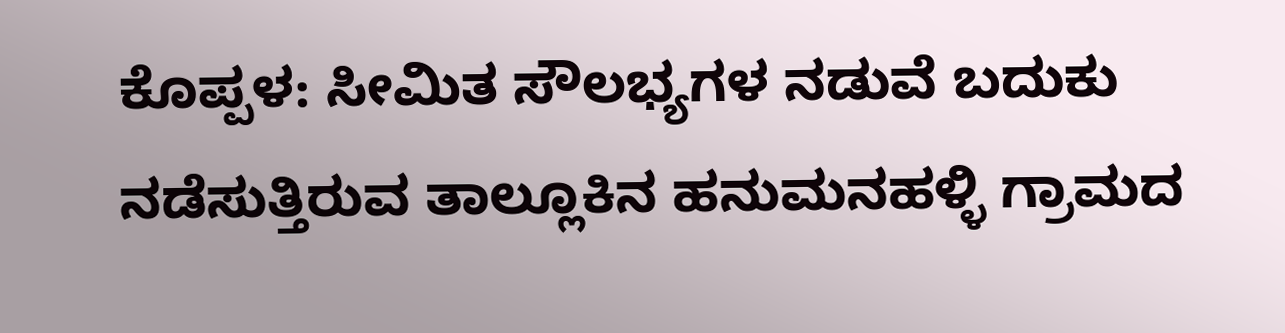ಕೊಪ್ಪಳ: ಸೀಮಿತ ಸೌಲಭ್ಯಗಳ ನಡುವೆ ಬದುಕು ನಡೆಸುತ್ತಿರುವ ತಾಲ್ಲೂಕಿನ ಹನುಮನಹಳ್ಳಿ ಗ್ರಾಮದ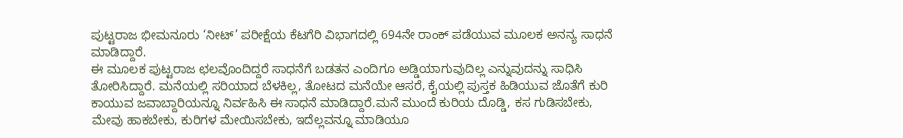ಪುಟ್ಟರಾಜ ಭೀಮನೂರು ‘ನೀಟ್’ ಪರೀಕ್ಷೆಯ ಕೆಟಗೆರಿ ವಿಭಾಗದಲ್ಲಿ 694ನೇ ರಾಂಕ್ ಪಡೆಯುವ ಮೂಲಕ ಅನನ್ಯ ಸಾಧನೆ ಮಾಡಿದ್ದಾರೆ.
ಈ ಮೂಲಕ ಪುಟ್ಟರಾಜ ಛಲವೊಂದಿದ್ದರೆ ಸಾಧನೆಗೆ ಬಡತನ ಎಂದಿಗೂ ಅಡ್ಡಿಯಾಗುವುದಿಲ್ಲ ಎನ್ನುವುದನ್ನು ಸಾಧಿಸಿ ತೋರಿಸಿದ್ದಾರೆ. ಮನೆಯಲ್ಲಿ ಸರಿಯಾದ ಬೆಳಕಿಲ್ಲ, ತೋಟದ ಮನೆಯೇ ಆಸರೆ, ಕೈಯಲ್ಲಿ ಪುಸ್ತಕ ಹಿಡಿಯುವ ಜೊತೆಗೆ ಕುರಿ ಕಾಯುವ ಜವಾಬ್ದಾರಿಯನ್ನೂ ನಿರ್ವಹಿಸಿ ಈ ಸಾಧನೆ ಮಾಡಿದ್ದಾರೆ.ಮನೆ ಮುಂದೆ ಕುರಿಯ ದೊಡ್ಡಿ, ಕಸ ಗುಡಿಸಬೇಕು, ಮೇವು ಹಾಕಬೇಕು, ಕುರಿಗಳ ಮೇಯಿಸಬೇಕು, ಇದೆಲ್ಲವನ್ನೂ ಮಾಡಿಯೂ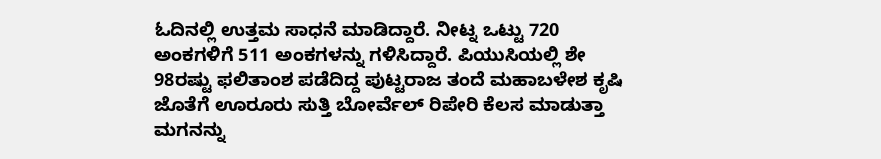ಓದಿನಲ್ಲಿ ಉತ್ತಮ ಸಾಧನೆ ಮಾಡಿದ್ದಾರೆ. ನೀಟ್ನ ಒಟ್ಟು 720 ಅಂಕಗಳಿಗೆ 511 ಅಂಕಗಳನ್ನು ಗಳಿಸಿದ್ದಾರೆ. ಪಿಯುಸಿಯಲ್ಲಿ ಶೇ 98ರಷ್ಟು ಫಲಿತಾಂಶ ಪಡೆದಿದ್ದ ಪುಟ್ಟರಾಜ ತಂದೆ ಮಹಾಬಳೇಶ ಕೃಷಿ ಜೊತೆಗೆ ಊರೂರು ಸುತ್ತಿ ಬೋರ್ವೆಲ್ ರಿಪೇರಿ ಕೆಲಸ ಮಾಡುತ್ತಾ ಮಗನನ್ನು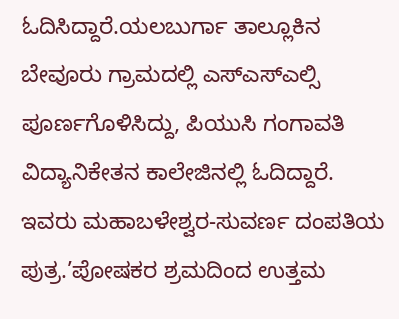ಓದಿಸಿದ್ದಾರೆ.ಯಲಬುರ್ಗಾ ತಾಲ್ಲೂಕಿನ ಬೇವೂರು ಗ್ರಾಮದಲ್ಲಿ ಎಸ್ಎಸ್ಎಲ್ಸಿ ಪೂರ್ಣಗೊಳಿಸಿದ್ದು, ಪಿಯುಸಿ ಗಂಗಾವತಿ ವಿದ್ಯಾನಿಕೇತನ ಕಾಲೇಜಿನಲ್ಲಿ ಓದಿದ್ದಾರೆ. ಇವರು ಮಹಾಬಳೇಶ್ವರ-ಸುವರ್ಣ ದಂಪತಿಯ ಪುತ್ರ.’ಪೋಷಕರ ಶ್ರಮದಿಂದ ಉತ್ತಮ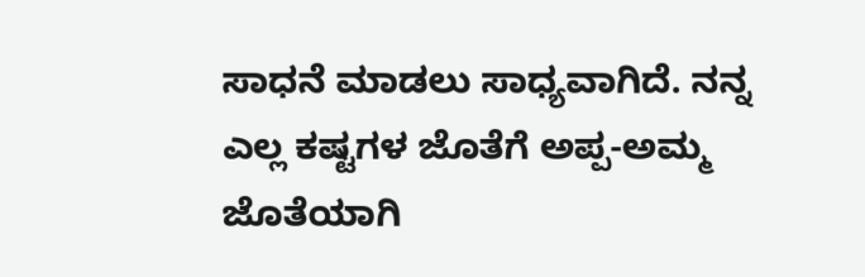ಸಾಧನೆ ಮಾಡಲು ಸಾಧ್ಯವಾಗಿದೆ. ನನ್ನ ಎಲ್ಲ ಕಷ್ಟಗಳ ಜೊತೆಗೆ ಅಪ್ಪ-ಅಮ್ಮ ಜೊತೆಯಾಗಿ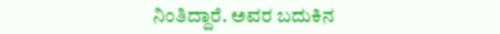ನಿಂತಿದ್ದಾರೆ. ಅವರ ಬದುಕಿನ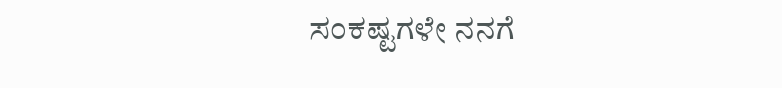ಸಂಕಷ್ಟಗಳೇ ನನಗೆ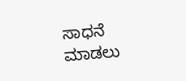ಸಾಧನೆ ಮಾಡಲು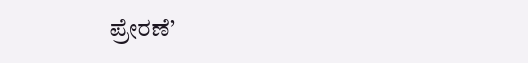ಪ್ರೇರಣೆ’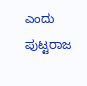ಎಂದು ಪುಟ್ಟರಾಜ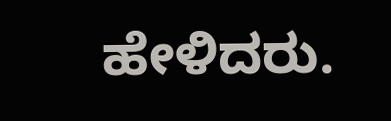ಹೇಳಿದರು.